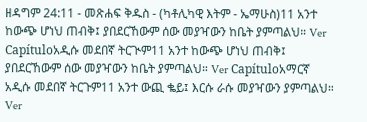ዘዳግም 24:11 - መጽሐፍ ቅዱስ - (ካቶሊካዊ እትም - ኤማሁስ)11 አንተ ከውጭ ሆነህ ጠብቅ፤ ያበደርኸውም ሰው መያዣውን ከቤት ያምጣልህ። Ver Capítuloአዲሱ መደበኛ ትርጒም11 አንተ ከውጭ ሆነህ ጠብቅ፤ ያበደርኸውም ሰው መያዣውን ከቤት ያምጣልህ። Ver Capítuloአማርኛ አዲሱ መደበኛ ትርጉም11 አንተ ውጪ ቈይ፤ እርሱ ራሱ መያዣውን ያምጣልህ። Ver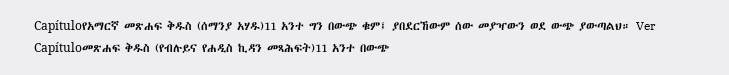Capítuloየአማርኛ መጽሐፍ ቅዱስ (ሰማንያ አሃዱ)11 አንተ ግን በውጭ ቁም፤ ያበደርኸውም ሰው መያዣውን ወደ ውጭ ያውጣልህ። Ver Capítuloመጽሐፍ ቅዱስ (የብሉይና የሐዲስ ኪዳን መጻሕፍት)11 አንተ በውጭ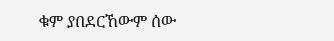ቁም ያበደርኸውም ሰው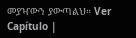መያዣውን ያውጣልህ። Ver Capítulo |